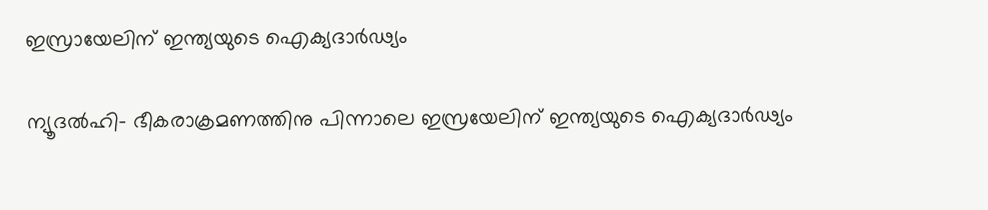ഇസ്രായേലിന് ഇന്ത്യയുടെ ഐക്യദാര്‍ഢ്യം

ന്യൂദല്‍ഹി- ഭീകരാക്രമണത്തിനു പിന്നാലെ ഇസ്രയേലിന് ഇന്ത്യയുടെ ഐക്യദാര്‍ഢ്യം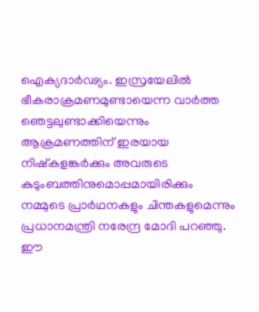ഐക്യദാര്‍ഢ്യം. ഇസ്രയേലില്‍ ഭീകരാക്രമണമുണ്ടായെന്ന വാര്‍ത്ത ഞെട്ടലുണ്ടാക്കിയെന്നും ആക്രമണത്തിന് ഇരയായ നിഷ്‌കളങ്കര്‍ക്കും അവരുടെ കുടുംബത്തിനുമൊപ്പമായിരിക്കും നമ്മുടെ പ്രാര്‍ഥനകളും ചിന്തകളുമെന്നും പ്രധാനമന്ത്രി നരേന്ദ്ര മോദി പറഞ്ഞു. ഈ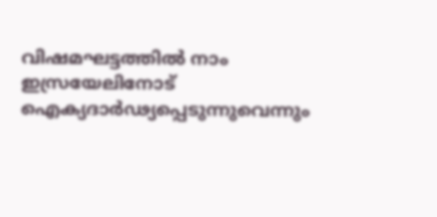വിഷമഘട്ടത്തില്‍ നാം ഇസ്രയേലിനോട് ഐക്യദാര്‍ഢ്യപ്പെടുന്നുവെന്നും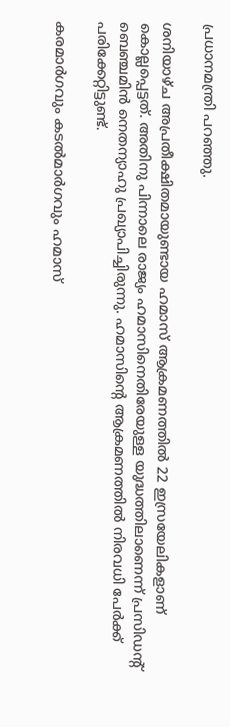പ്രധാനമന്ത്രി പറഞ്ഞു.

ശനിയാഴ്ച അപ്രതീക്ഷിതമായുണ്ടായ ഹമാസ് ആക്രമണത്തില്‍ 22 ഇസ്രയേലികളാണ് കൊല്ലപ്പെട്ടത്. അതിനു പിന്നാലെ രാജ്യം ഹമാസിനെതിരേയുള്ള യുദ്ധത്തിലാണെന്ന് പ്രസിഡന്റ് ബെഞ്ചമിന്‍ നെതന്യാഹു പ്രഖ്യാപിച്ചിരുന്നു. ഹമാസിന്റെ ആക്രമണത്തില്‍ നിരവധി പേര്‍ക്ക് പരിക്കേറ്റിട്ടുണ്ട്.

കരമാര്‍ഗവും കടല്‍മാര്‍ഗവും ഹമാസ്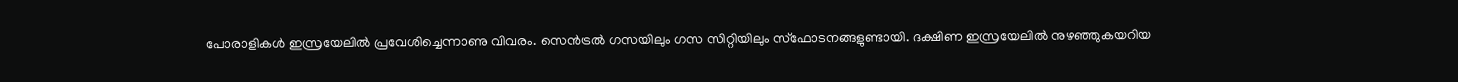പോരാളികള്‍ ഇസ്രയേലില്‍ പ്രവേശിച്ചെന്നാണു വിവരം. സെന്‍ട്രല്‍ ഗസയിലും ഗസ സിറ്റിയിലും സ്‌ഫോടനങ്ങളുണ്ടായി. ദക്ഷിണ ഇസ്രയേലില്‍ നുഴഞ്ഞുകയറിയ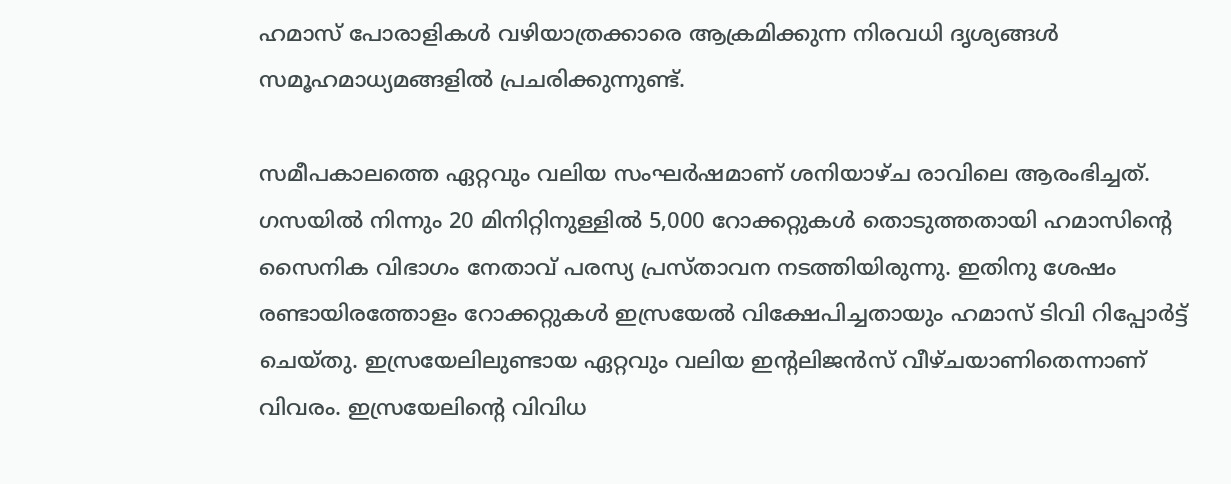ഹമാസ് പോരാളികള്‍ വഴിയാത്രക്കാരെ ആക്രമിക്കുന്ന നിരവധി ദൃശ്യങ്ങള്‍ സമൂഹമാധ്യമങ്ങളില്‍ പ്രചരിക്കുന്നുണ്ട്.

സമീപകാലത്തെ ഏറ്റവും വലിയ സംഘര്‍ഷമാണ് ശനിയാഴ്ച രാവിലെ ആരംഭിച്ചത്. ഗസയില്‍ നിന്നും 20 മിനിറ്റിനുള്ളില്‍ 5,000 റോക്കറ്റുകള്‍ തൊടുത്തതായി ഹമാസിന്റെ സൈനിക വിഭാഗം നേതാവ് പരസ്യ പ്രസ്താവന നടത്തിയിരുന്നു. ഇതിനു ശേഷം രണ്ടായിരത്തോളം റോക്കറ്റുകള്‍ ഇസ്രയേല്‍ വിക്ഷേപിച്ചതായും ഹമാസ് ടിവി റിപ്പോര്‍ട്ട് ചെയ്തു. ഇസ്രയേലിലുണ്ടായ ഏറ്റവും വലിയ ഇന്റലിജന്‍സ് വീഴ്ചയാണിതെന്നാണ് വിവരം. ഇസ്രയേലിന്റെ വിവിധ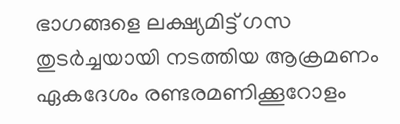ഭാഗങ്ങളെ ലക്ഷ്യമിട്ട് ഗസ തുടര്‍ച്ചയായി നടത്തിയ ആക്രമണം ഏകദേശം രണ്ടരമണിക്കൂറോളം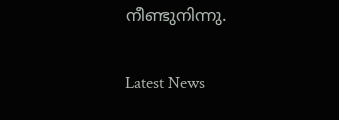നീണ്ടുനിന്നു.

Latest News